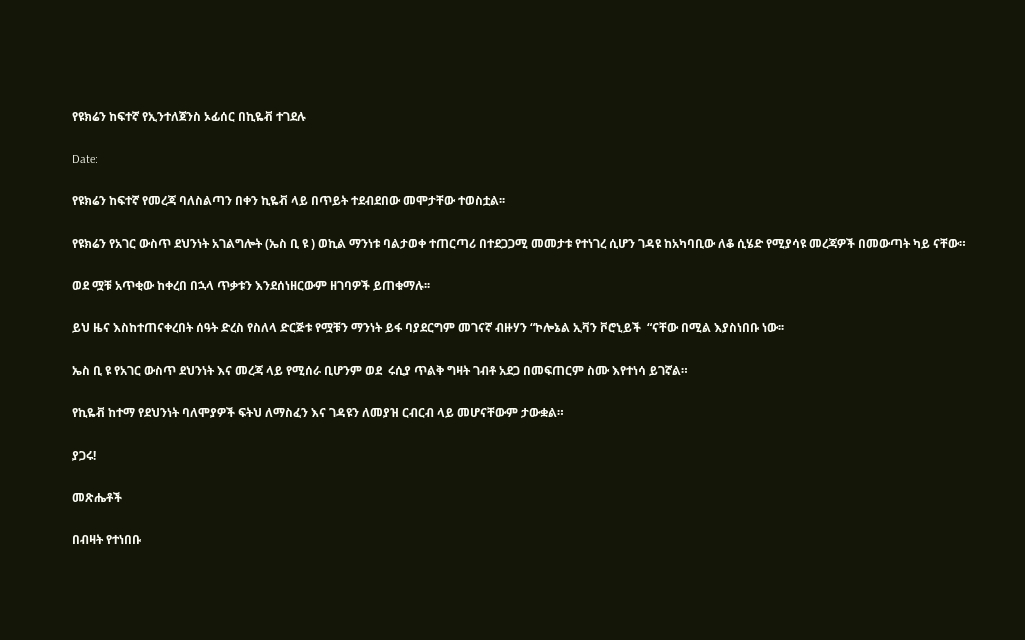የዩክሬን ከፍተኛ የኢንተለጀንስ ኦፊሰር በኪዬቭ ተገደሉ

Date:

የዩክሬን ከፍተኛ የመረጃ ባለስልጣን በቀን ኪዬቭ ላይ በጥይት ተደብደበው መሞታቸው ተወስቷል፡፡

የዩክሬን የአገር ውስጥ ደህንነት አገልግሎት (ኤስ ቢ ዩ ) ወኪል ማንነቱ ባልታወቀ ተጠርጣሪ በተደጋጋሚ መመታቱ የተነገረ ሲሆን ገዳዩ ከአካባቢው ለቆ ሲሄድ የሚያሳዩ መረጃዎች በመውጣት ካይ ናቸው።

ወደ ሟቹ አጥቂው ከቀረበ በኋላ ጥቃቱን እንደሰነዘርውም ዘገባዎች ይጠቁማሉ፡፡

ይህ ዜና እስከተጠናቀረበት ሰዓት ድረስ የስለላ ድርጅቱ የሟቹን ማንነት ይፋ ባያደርግም መገናኛ ብዙሃን “ኮሎኔል ኢቫን ቮሮኒይች  “ናቸው በሚል እያስነበቡ ነው፡፡

ኤስ ቢ ዩ የአገር ውስጥ ደህንነት እና መረጃ ላይ የሚሰራ ቢሆንም ወደ  ሩሲያ ጥልቅ ግዛት ገብቶ አደጋ በመፍጠርም ስሙ እየተነሳ ይገኛል።

የኪዬቭ ከተማ የደህንነት ባለሞያዎች ፍትህ ለማስፈን እና ገዳዩን ለመያዝ ርብርብ ላይ መሆናቸውም ታውቋል።

ያጋሩ!

መጽሔቶች

በብዛት የተነበቡ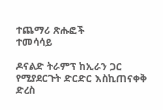ተጨማሪ ጽሑፎች
ተመሳሳይ

ዶናልድ ትራምፕ ከኢራን ጋር የሚያደርጉት ድርድር እስኪጠናቀቅ ድረስ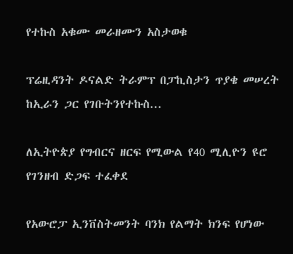የተኩስ አቁሙ መራዘሙን አስታወቁ

ፕሬዚዳንት ዶናልድ ትራምፕ በፓኪስታን ጥያቄ መሠረት ከኢራን ጋር የገቡትንየተኩስ...

ለኢትዮጵያ የግብርና ዘርፍ የሚውል የ40 ሚሊዮን ዩሮ የገንዘብ ድጋፍ ተፈቀደ

የአውሮፓ ኢንቨስትመንት ባንክ የልማት ክንፍ የሆነው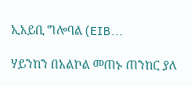ኢአይቢ ግሎባል (EIB...

ሃይንከን በአልኮል መጠኑ ጠንከር ያለ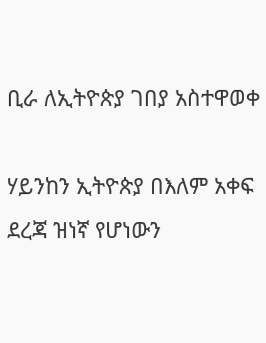ቢራ ለኢትዮጵያ ገበያ አስተዋወቀ

ሃይንከን ኢትዮጵያ በእለም አቀፍ ደረጃ ዝነኛ የሆነውን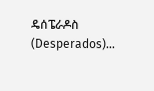ዴሰፔራዶስ (Desperados)...